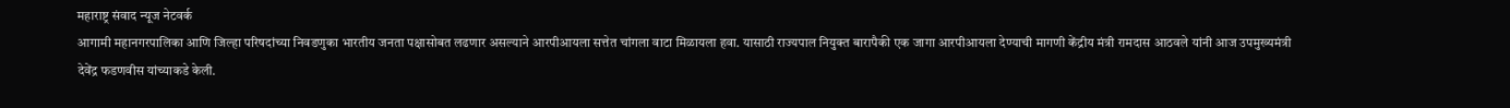महाराष्ट्र संवाद न्यूज नेटवर्क
आगामी महानगरपालिका आणि जिल्हा परिषदांच्या निवडणुका भारतीय जनता पक्षासोबत लढणार असल्याने आरपीआयला सत्तेत चांगला वाटा मिळायला हवा. यासाठी राज्यपाल नियुक्त बारापैकी एक जागा आरपीआयला देण्याची मागणी केंद्रीय मंत्री रामदास आठवले यांनी आज उपमुख्यमंत्री देवेंद्र फडणवीस यांच्याकडे केली.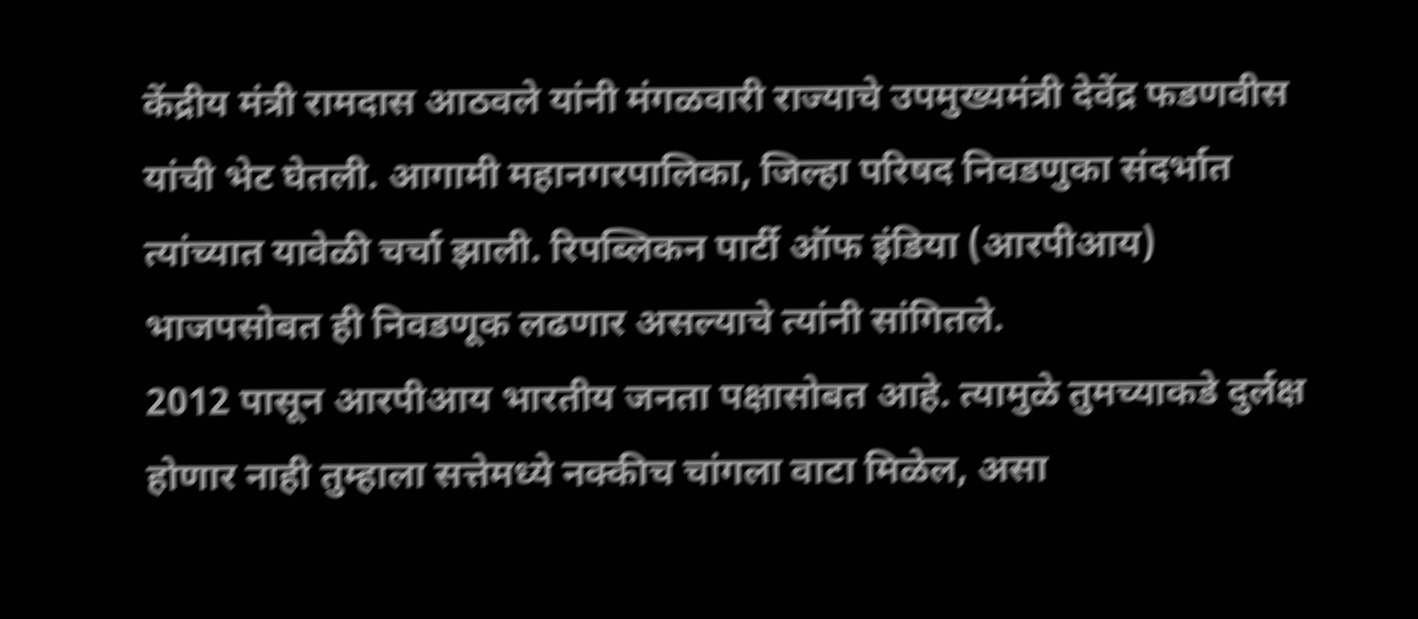केंद्रीय मंत्री रामदास आठवले यांनी मंगळवारी राज्याचे उपमुख्यमंत्री देवेंद्र फडणवीस यांची भेट घेतली. आगामी महानगरपालिका, जिल्हा परिषद निवडणुका संदर्भात त्यांच्यात यावेळी चर्चा झाली. रिपब्लिकन पार्टी ऑफ इंडिया (आरपीआय) भाजपसोबत ही निवडणूक लढणार असल्याचे त्यांनी सांगितले.
2012 पासून आरपीआय भारतीय जनता पक्षासोबत आहे. त्यामुळे तुमच्याकडे दुर्लक्ष होणार नाही तुम्हाला सत्तेमध्ये नक्कीच चांगला वाटा मिळेल, असा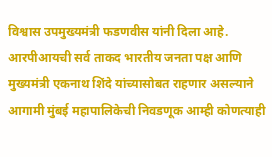विश्वास उपमुख्यमंत्री फडणवीस यांनी दिला आहे.
आरपीआयची सर्व ताकद भारतीय जनता पक्ष आणि मुख्यमंत्री एकनाथ शिंदे यांच्यासोबत राहणार असल्याने आगामी मुंबई महापालिकेची निवडणूक आम्ही कोणत्याही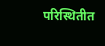परिस्थितीत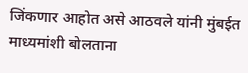जिंकणार आहोत असे आठवले यांनी मुंबईत माध्यमांशी बोलताना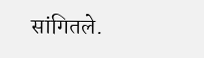सांगितले.